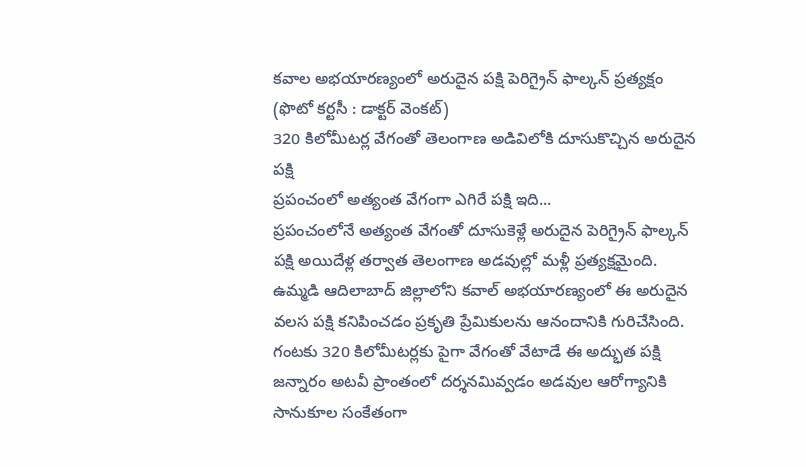కవాల అభయారణ్యంలో అరుదైన పక్షి పెరిగ్రైన్ ఫాల్కన్ ప్రత్యక్షం (ఫొటో కర్టసీ : డాక్టర్ వెంకట్)
320 కిలోమీటర్ల వేగంతో తెలంగాణ అడివిలోకి దూసుకొచ్చిన అరుదైన పక్షి
ప్రపంచంలో అత్యంత వేగంగా ఎగిరే పక్షి ఇది...
ప్రపంచంలోనే అత్యంత వేగంతో దూసుకెళ్లే అరుదైన పెరిగ్రైన్ ఫాల్కన్ పక్షి అయిదేళ్ల తర్వాత తెలంగాణ అడవుల్లో మళ్లీ ప్రత్యక్షమైంది. ఉమ్మడి ఆదిలాబాద్ జిల్లాలోని కవాల్ అభయారణ్యంలో ఈ అరుదైన వలస పక్షి కనిపించడం ప్రకృతి ప్రేమికులను ఆనందానికి గురిచేసింది. గంటకు 320 కిలోమీటర్లకు పైగా వేగంతో వేటాడే ఈ అద్భుత పక్షి జన్నారం అటవీ ప్రాంతంలో దర్శనమివ్వడం అడవుల ఆరోగ్యానికి సానుకూల సంకేతంగా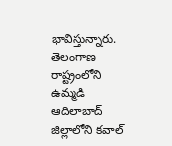భావిస్తున్నారు.
తెలంగాణ రాష్ట్రంలోని ఉమ్మడి ఆదిలాబాద్ జిల్లాలోని కవాల్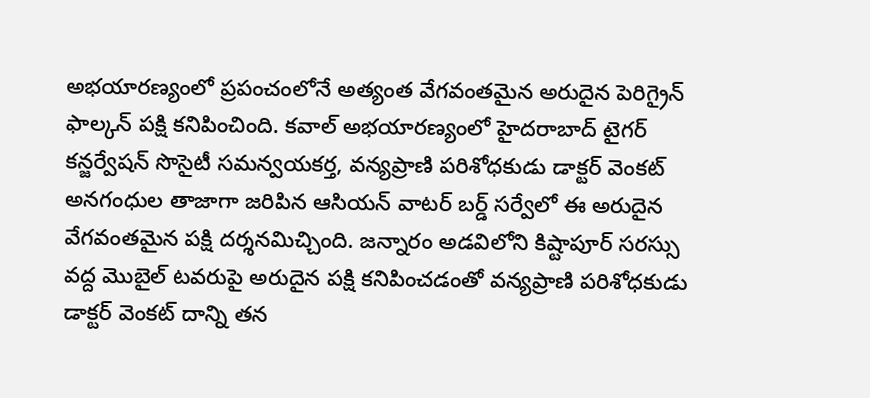అభయారణ్యంలో ప్రపంచంలోనే అత్యంత వేగవంతమైన అరుదైన పెరిగ్రైన్ ఫాల్కన్ పక్షి కనిపించింది. కవాల్ అభయారణ్యంలో హైదరాబాద్ టైగర్ కన్జర్వేషన్ సొసైటీ సమన్వయకర్త, వన్యప్రాణి పరిశోధకుడు డాక్టర్ వెంకట్ అనగంధుల తాజాగా జరిపిన ఆసియన్ వాటర్ బర్డ్ సర్వేలో ఈ అరుదైన వేగవంతమైన పక్షి దర్శనమిచ్చింది. జన్నారం అడవిలోని కిష్టాపూర్ సరస్సు వద్ద మొబైల్ టవరుపై అరుదైన పక్షి కనిపించడంతో వన్యప్రాణి పరిశోధకుడు డాక్టర్ వెంకట్ దాన్ని తన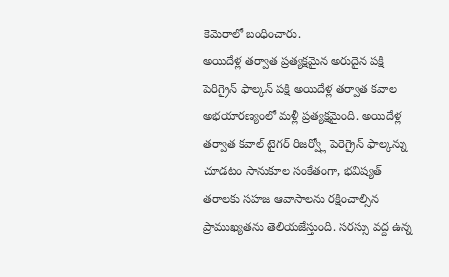కెమెరాలో బంధించారు.
అయిదేళ్ల తర్వాత ప్రత్యక్షమైన అరుదైన పక్షి
పెరిగ్రైన్ ఫాల్కన్ పక్షి అయిదేళ్ల తర్వాత కవాల అభయారణ్యంలో మళ్లీ ప్రత్యక్షమైంది. అయిదేళ్ల తర్వాత కవాల్ టైగర్ రిజర్వ్లో పెరెగ్రైన్ ఫాల్కన్ను చూడటం సానుకూల సంకేతంగా, భవిష్యత్ తరాలకు సహజ ఆవాసాలను రక్షించాల్సిన ప్రాముఖ్యతను తెలియజేస్తుంది. సరస్సు వద్ద ఉన్న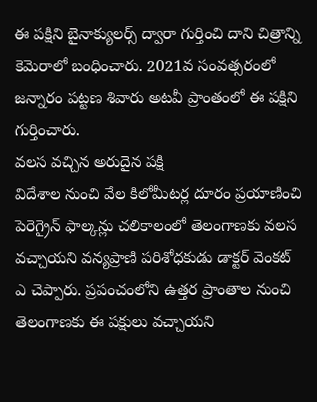ఈ పక్షిని బైనాక్యులర్స్ ద్వారా గుర్తించి దాని చిత్రాన్ని కెమెరాలో బంధించారు. 2021వ సంవత్సరంలో జన్నారం పట్టణ శివారు అటవీ ప్రాంతంలో ఈ పక్షిని గుర్తించారు.
వలస వచ్చిన అరుదైన పక్షి
విదేశాల నుంచి వేల కిలోమీటర్ల దూరం ప్రయాణించి పెరెగ్రైన్ ఫాల్కన్లు చలికాలంలో తెలంగాణకు వలస వచ్చాయని వన్యప్రాణి పరిశోధకుడు డాక్టర్ వెంకట్ ఎ చెప్పారు. ప్రపంచంలోని ఉత్తర ప్రాంతాల నుంచి తెలంగాణకు ఈ పక్షులు వచ్చాయని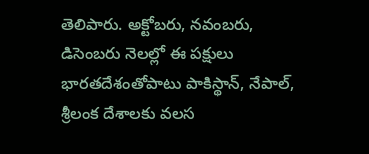తెలిపారు. అక్టోబరు, నవంబరు, డిసెంబరు నెలల్లో ఈ పక్షులు భారతదేశంతోపాటు పాకిస్థాన్, నేపాల్, శ్రీలంక దేశాలకు వలస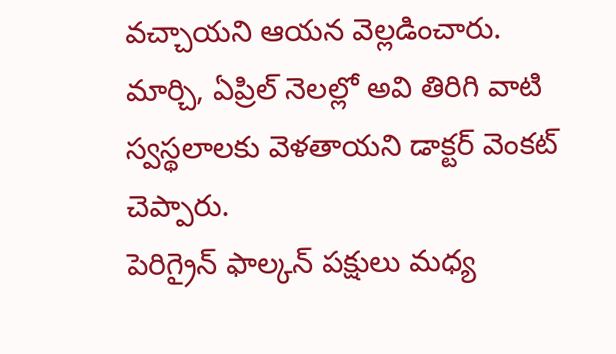వచ్చాయని ఆయన వెల్లడించారు. మార్చి, ఏప్రిల్ నెలల్లో అవి తిరిగి వాటి స్వస్థలాలకు వెళతాయని డాక్టర్ వెంకట్ చెప్పారు.
పెరిగ్రైన్ ఫాల్కన్ పక్షులు మధ్య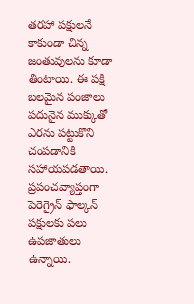తరహా పక్షులనే కాకుండా చిన్న జంతువులను కూడా తింటాయి. ఈ పక్షి బలమైన పంజాలు పదునైన ముక్కుతో ఎరను పట్టుకొని చంపడానికి సహాయపడతాయి. ప్రపంచవ్యాప్తంగా పెరెగ్రైన్ ఫాల్కన్ పక్షులకు పలు ఉపజాతులు ఉన్నాయి.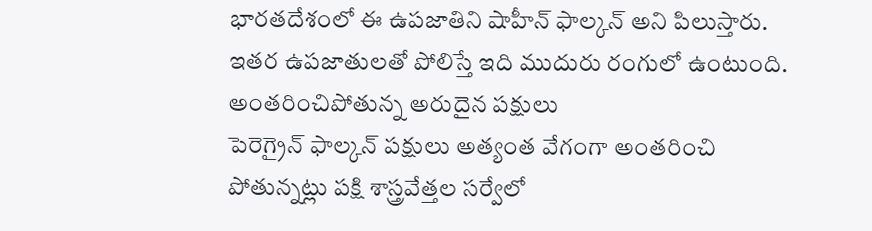భారతదేశంలో ఈ ఉపజాతిని షాహీన్ ఫాల్కన్ అని పిలుస్తారు. ఇతర ఉపజాతులతో పోలిస్తే ఇది ముదురు రంగులో ఉంటుంది.
అంతరించిపోతున్న అరుదైన పక్షులు
పెరెగ్రైన్ ఫాల్కన్ పక్షులు అత్యంత వేగంగా అంతరించి పోతున్నట్లు పక్షి శాస్త్రవేత్తల సర్వేలో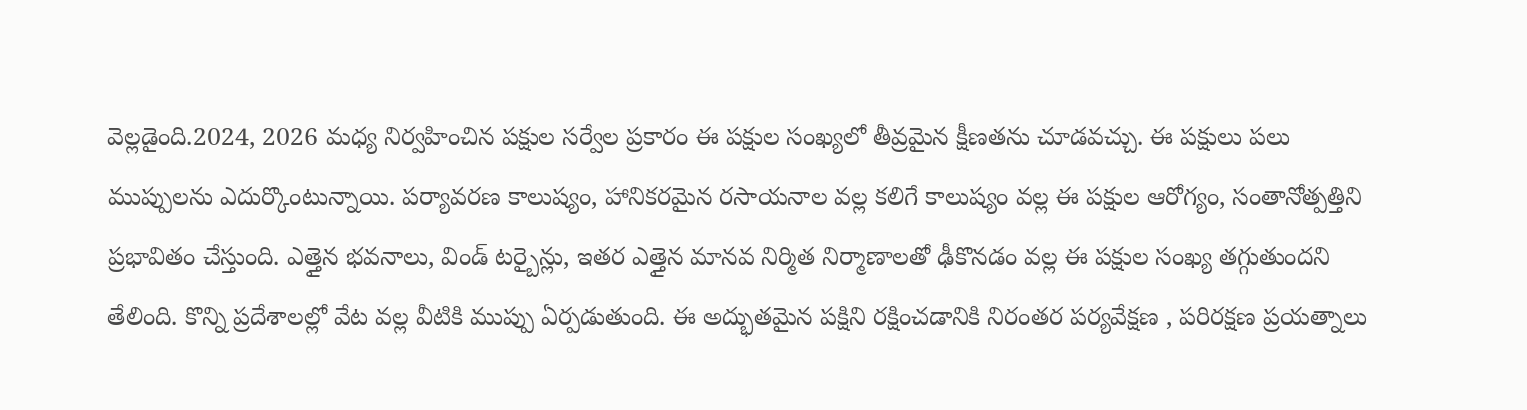వెల్లడైంది.2024, 2026 మధ్య నిర్వహించిన పక్షుల సర్వేల ప్రకారం ఈ పక్షుల సంఖ్యలో తీవ్రమైన క్షీణతను చూడవచ్చు. ఈ పక్షులు పలు ముప్పులను ఎదుర్కొంటున్నాయి. పర్యావరణ కాలుష్యం, హానికరమైన రసాయనాల వల్ల కలిగే కాలుష్యం వల్ల ఈ పక్షుల ఆరోగ్యం, సంతానోత్పత్తిని ప్రభావితం చేస్తుంది. ఎత్తైన భవనాలు, విండ్ టర్బైన్లు, ఇతర ఎత్తైన మానవ నిర్మిత నిర్మాణాలతో ఢీకొనడం వల్ల ఈ పక్షుల సంఖ్య తగ్గుతుందని తేలింది. కొన్ని ప్రదేశాలల్లో వేట వల్ల వీటికి ముప్పు ఏర్పడుతుంది. ఈ అద్భుతమైన పక్షిని రక్షించడానికి నిరంతర పర్యవేక్షణ , పరిరక్షణ ప్రయత్నాలు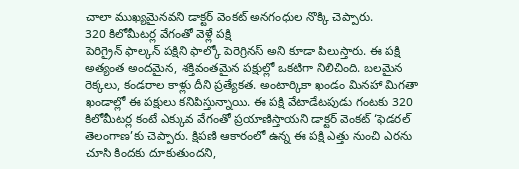చాలా ముఖ్యమైనవని డాక్టర్ వెంకట్ అనగంధుల నొక్కి చెప్పారు.
320 కిలోమీటర్ల వేగంతో వెళ్లే పక్షి
పెరిగ్రైన్ ఫాల్కన్ పక్షిని ఫాల్కో పెరెగ్రినస్ అని కూడా పిలుస్తారు. ఈ పక్షి అత్యంత అందమైన, శక్తివంతమైన పక్షుల్లో ఒకటిగా నిలిచింది. బలమైన రెక్కలు, కండరాల కాళ్లు దీని ప్రత్యేకత. అంటార్కికా ఖండం మినహా మిగతా ఖండాల్లో ఈ పక్షులు కనిపిస్తున్నాయి. ఈ పక్షి వేటాడేటపుడు గంటకు 320 కిలోమీటర్ల కంటే ఎక్కువ వేగంతో ప్రయాణిస్తాయని డాక్టర్ వెంకట్ ‘ఫెడరల్ తెలంగాణ’కు చెప్పారు. క్షిపణి ఆకారంలో ఉన్న ఈ పక్షి ఎత్తు నుంచి ఎరను చూసి కిందకు దూకుతుందని,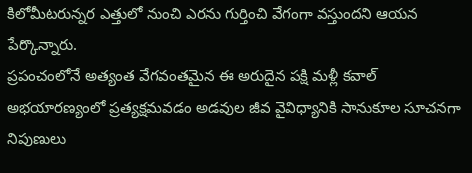కిలోమీటరున్నర ఎత్తులో నుంచి ఎరను గుర్తించి వేగంగా వస్తుందని ఆయన పేర్కొన్నారు.
ప్రపంచంలోనే అత్యంత వేగవంతమైన ఈ అరుదైన పక్షి మళ్లీ కవాల్ అభయారణ్యంలో ప్రత్యక్షమవడం అడవుల జీవ వైవిధ్యానికి సానుకూల సూచనగా నిపుణులు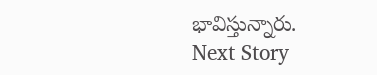భావిస్తున్నారు.
Next Story